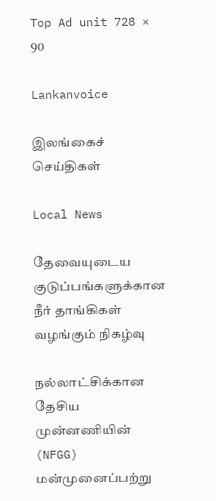Top Ad unit 728 × 90

Lankanvoice

இலங்கைச் செய்திகள்

Local News

தேவையுடைய குடுப்பங்களுக்கான நீர் தாங்கிகள் வழங்கும் நிகழ்வு

நல்லாட்சிக்கான தேசிய முன்னணியின் (NFGG) மன்முனைப்பற்று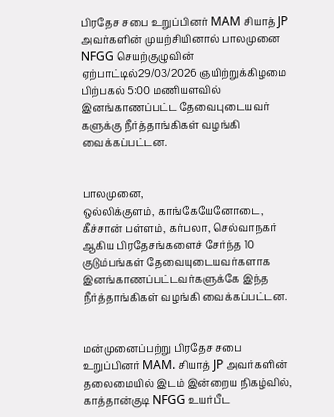பிரதேச சபை உறுப்பினர் MAM சியாத் JP அவர்களின் முயற்சியினால் பாலமுனை NFGG செயற்குழுவின் ஏற்பாட்டில்29/03/2026 ஞயிற்றுக்கிழமை
பிற்பகல் 5:00 மணியளவில் இனங்காணப்பட்ட தேவைபுடையவர்
களுக்கு நீர்த்தாங்கிகள் வழங்கி வைக்கப்பட்டன.


பாலமுனை,
ஒல்லிக்குளம், காங்கேயேனோடை, கீச்சான் பள்ளம், கர்பலா, செல்வாநகர் ஆகிய பிரதேசங்களைச் சேர்ந்த 10 குடும்பங்கள் தேவையுடையவர்களாக இனங்காணப்பட்டவர்களுக்கே இந்த நீர்த்தாங்கிகள் வழங்கி வைக்கப்பட்டன.


மன்முனைப்பற்று பிரதேச சபை உறுப்பினர் MAM. சியாத் JP அவர்களின் தலைமையில் இடம் இன்றைய நிகழ்வில்,
காத்தான்குடி NFGG உயர்பீட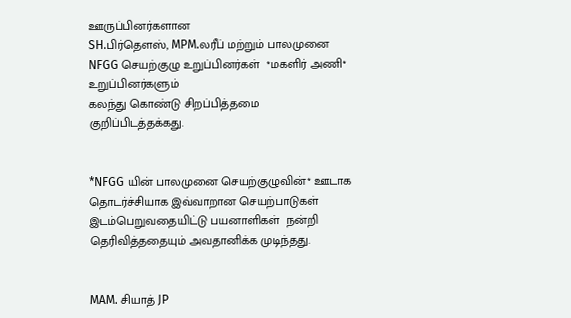ஊருப்பினர்களான
SH.பிர்தௌஸ், MPM.லரீப் மற்றும் பாலமுனை NFGG செயற்குழு உறுப்பினர்கள்  *மகளிர் அணி* உறுப்பினர்களும்
கலந்து கொண்டு சிறப்பித்தமை குறிப்பிடத்தக்கது.


*NFGG யின் பாலமுனை செயற்குழுவின்* ஊடாக தொடர்ச்சியாக இவ்வாறான செயற்பாடுகள் இடம்பெறுவதையிட்டு பயனாளிகள்  நன்றி தெரிவித்ததையும் அவதானிக்க முடிந்தது.


MAM. சியாத் JP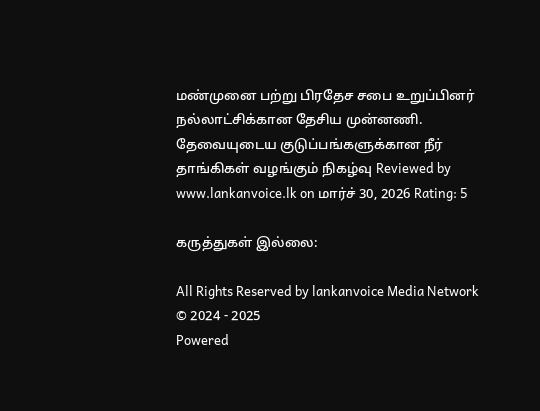மண்முனை பற்று பிரதேச சபை உறுப்பினர்
நல்லாட்சிக்கான தேசிய முன்னணி.
தேவையுடைய குடுப்பங்களுக்கான நீர் தாங்கிகள் வழங்கும் நிகழ்வு Reviewed by www.lankanvoice.lk on மார்ச் 30, 2026 Rating: 5

கருத்துகள் இல்லை:

All Rights Reserved by lankanvoice Media Network © 2024 - 2025
Powered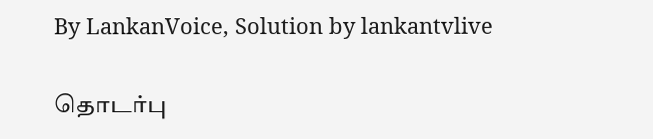By LankanVoice, Solution by lankantvlive

தொடர்பு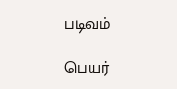படிவம்

பெயர்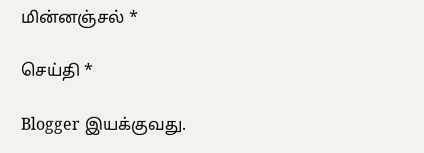மின்னஞ்சல் *

செய்தி *

Blogger இயக்குவது.